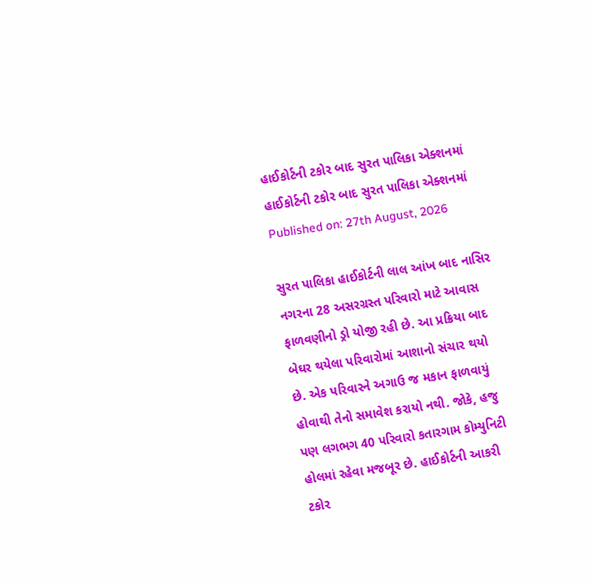હાઈકોર્ટની ટકોર બાદ સુરત પાલિકા એક્શનમાં
હાઈકોર્ટની ટકોર બાદ સુરત પાલિકા એક્શનમાં
Published on: 27th August, 2026

સુરત પાલિકા હાઈકોર્ટની લાલ આંખ બાદ નાસિર નગરના 28 અસરગ્રસ્ત પરિવારો માટે આવાસ ફાળવણીનો ડ્રો યોજી રહી છે. આ પ્રક્રિયા બાદ બેઘર થયેલા પરિવારોમાં આશાનો સંચાર થયો છે. એક પરિવારને અગાઉ જ મકાન ફાળવાયું હોવાથી તેનો સમાવેશ કરાયો નથી. જોકે, હજુ પણ લગભગ 40 પરિવારો કતારગામ કોમ્યુનિટી હોલમાં રહેવા મજબૂર છે. હાઈકોર્ટની આકરી ટકોર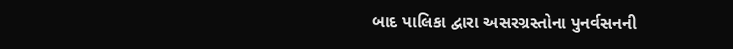બાદ પાલિકા દ્વારા અસરગ્રસ્તોના પુનર્વસનની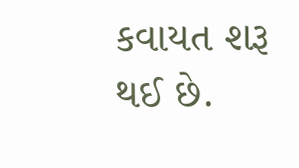કવાયત શરૂ થઈ છે.